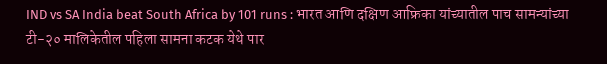IND vs SA India beat South Africa by 101 runs : भारत आणि दक्षिण आफ्रिका यांच्यातील पाच सामन्यांच्या टी-२० मालिकेतील पहिला सामना कटक येथे पार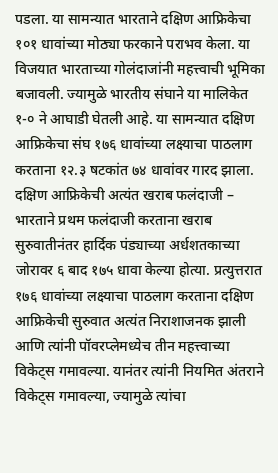पडला. या सामन्यात भारताने दक्षिण आफ्रिकेचा १०१ धावांच्या मोठ्या फरकाने पराभव केला. या विजयात भारताच्या गोलंदाजांनी महत्त्वाची भूमिका बजावली. ज्यामुळे भारतीय संघाने या मालिकेत १-० ने आघाडी घेतली आहे. या सामन्यात दक्षिण आफ्रिकेचा संघ १७६ धावांच्या लक्ष्याचा पाठलाग करताना १२.३ षटकांत ७४ धावांवर गारद झाला. दक्षिण आफ्रिकेची अत्यंत खराब फलंदाजी – भारताने प्रथम फलंदाजी करताना खराब सुरुवातीनंतर हार्दिक पंड्याच्या अर्धशतकाच्या जोरावर ६ बाद १७५ धावा केल्या होत्या. प्रत्युत्तरात १७६ धावांच्या लक्ष्याचा पाठलाग करताना दक्षिण आफ्रिकेची सुरुवात अत्यंत निराशाजनक झाली आणि त्यांनी पॉवरप्लेमध्येच तीन महत्त्वाच्या विकेट्स गमावल्या. यानंतर त्यांनी नियमित अंतराने विकेट्स गमावल्या, ज्यामुळे त्यांचा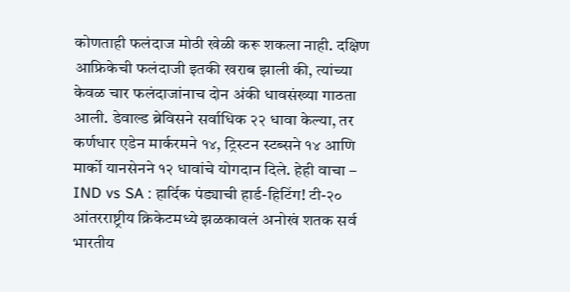कोणताही फलंदाज मोठी खेळी करू शकला नाही. दक्षिण आफ्रिकेची फलंदाजी इतकी खराब झाली की, त्यांच्या केवळ चार फलंदाजांनाच दोन अंकी धावसंख्या गाठता आली. डेवाल्ड ब्रेविसने सर्वाधिक २२ धावा केल्या, तर कर्णधार एडेन मार्करमने १४, ट्रिस्टन स्टब्सने १४ आणि मार्को यानसेनने १२ धावांचे योगदान दिले. हेही वाचा – IND vs SA : हार्दिक पंड्याची हार्ड-हिटिंग! टी-२० आंतरराष्ट्रीय क्रिकेटमध्ये झळकावलं अनोखं शतक सर्व भारतीय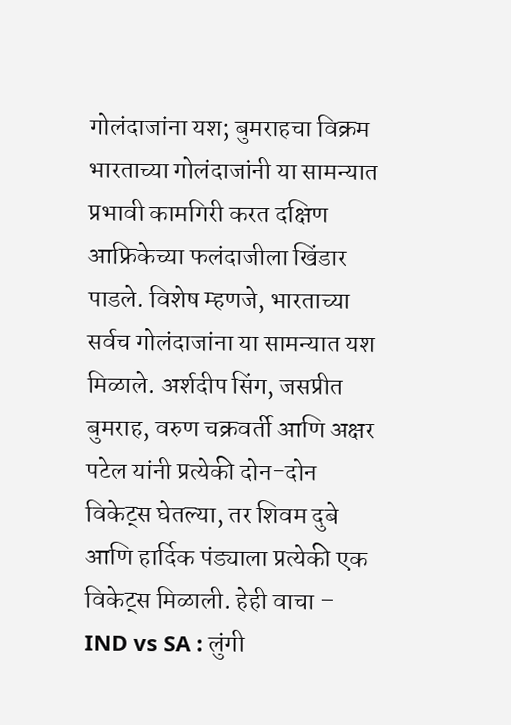गोलंदाजांना यश; बुमराहचा विक्रम भारताच्या गोलंदाजांनी या सामन्यात प्रभावी कामगिरी करत दक्षिण आफ्रिकेच्या फलंदाजीला खिंडार पाडले. विशेष म्हणजे, भारताच्या सर्वच गोलंदाजांना या सामन्यात यश मिळाले. अर्शदीप सिंग, जसप्रीत बुमराह, वरुण चक्रवर्ती आणि अक्षर पटेल यांनी प्रत्येकी दोन-दोन विकेट्स घेतल्या, तर शिवम दुबे आणि हार्दिक पंड्याला प्रत्येकी एक विकेट्स मिळाली. हेही वाचा – IND vs SA : लुंगी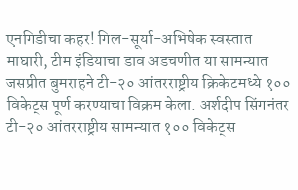एनगिडीचा कहर! गिल-सूर्या-अभिषेक स्वस्तात माघारी, टीम इंडियाचा डाव अडचणीत या सामन्यात जसप्रीत बुमराहने टी-२० आंतरराष्ट्रीय क्रिकेटमध्ये १०० विकेट्स पूर्ण करण्याचा विक्रम केला. अर्शदीप सिंगनंतर टी-२० आंतरराष्ट्रीय सामन्यात १०० विकेट्स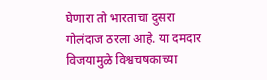घेणारा तो भारताचा दुसरा गोलंदाज ठरला आहे. या दमदार विजयामुळे विश्वचषकाच्या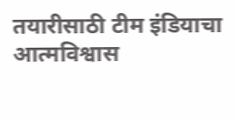तयारीसाठी टीम इंडियाचा आत्मविश्वास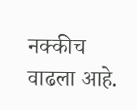नक्कीच वाढला आहे.